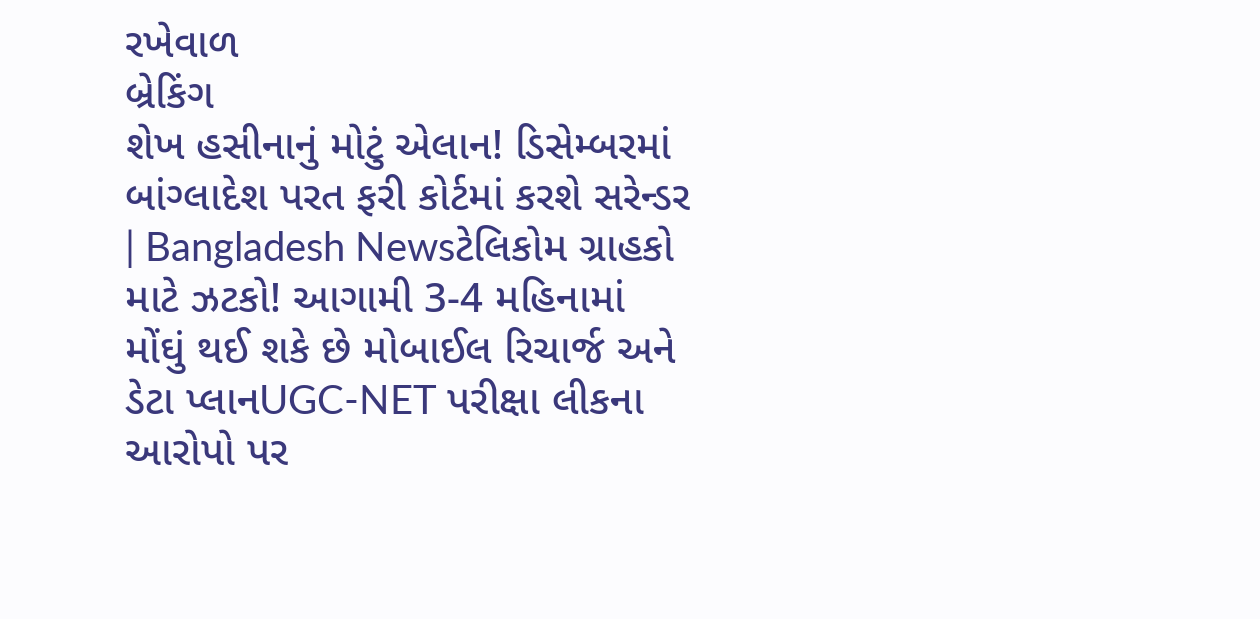રખેવાળ
બ્રેકિંગ
શેખ હસીનાનું મોટું એલાન! ડિસેમ્બરમાં બાંગ્લાદેશ પરત ફરી કોર્ટમાં કરશે સરેન્ડર | Bangladesh Newsટેલિકોમ ગ્રાહકો માટે ઝટકો! આગામી 3-4 મહિનામાં મોંઘું થઈ શકે છે મોબાઈલ રિચાર્જ અને ડેટા પ્લાનUGC-NET પરીક્ષા લીકના આરોપો પર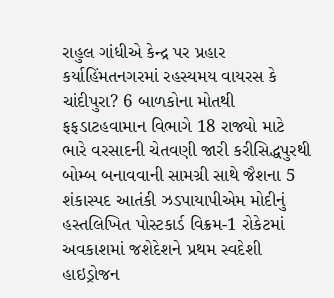રાહુલ ગાંધીએ કેન્દ્ર પર પ્રહાર કર્યાહિંમતનગરમાં રહસ્યમય વાયરસ કે ચાંદીપુરા? 6 બાળકોના મોતથી ફફડાટહવામાન વિભાગે 18 રાજ્યો માટે ભારે વરસાદની ચેતવણી જારી કરીસિદ્ધપુરથી બોમ્બ બનાવવાની સામગ્રી સાથે જૈશના 5 શંકાસ્પદ આતંકી ઝડપાયાપીએમ મોદીનું હસ્તલિખિત પોસ્ટકાર્ડ વિક્રમ-1 રોકેટમાં અવકાશમાં જશેદેશને પ્રથમ સ્વદેશી હાઇડ્રોજન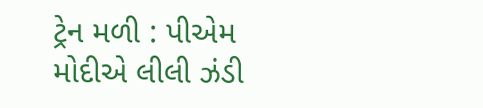ટ્રેન મળી : પીએમ મોદીએ લીલી ઝંડી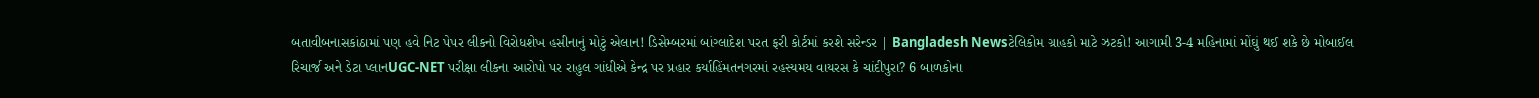બતાવીબનાસકાંઠામાં પણ હવે નિટ પેપર લીકનો વિરોધશેખ હસીનાનું મોટું એલાન! ડિસેમ્બરમાં બાંગ્લાદેશ પરત ફરી કોર્ટમાં કરશે સરેન્ડર | Bangladesh Newsટેલિકોમ ગ્રાહકો માટે ઝટકો! આગામી 3-4 મહિનામાં મોંઘું થઈ શકે છે મોબાઈલ રિચાર્જ અને ડેટા પ્લાનUGC-NET પરીક્ષા લીકના આરોપો પર રાહુલ ગાંધીએ કેન્દ્ર પર પ્રહાર કર્યાહિંમતનગરમાં રહસ્યમય વાયરસ કે ચાંદીપુરા? 6 બાળકોના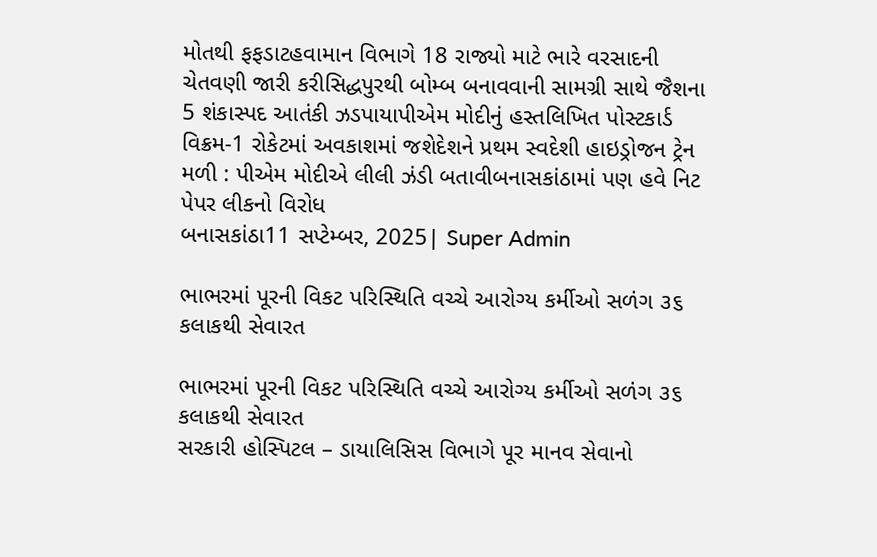મોતથી ફફડાટહવામાન વિભાગે 18 રાજ્યો માટે ભારે વરસાદની ચેતવણી જારી કરીસિદ્ધપુરથી બોમ્બ બનાવવાની સામગ્રી સાથે જૈશના 5 શંકાસ્પદ આતંકી ઝડપાયાપીએમ મોદીનું હસ્તલિખિત પોસ્ટકાર્ડ વિક્રમ-1 રોકેટમાં અવકાશમાં જશેદેશને પ્રથમ સ્વદેશી હાઇડ્રોજન ટ્રેન મળી : પીએમ મોદીએ લીલી ઝંડી બતાવીબનાસકાંઠામાં પણ હવે નિટ પેપર લીકનો વિરોધ
બનાસકાંઠા11 સપ્ટેમ્બર, 2025| Super Admin

ભાભરમાં પૂરની વિકટ પરિસ્થિતિ વચ્ચે આરોગ્ય કર્મીઓ સળંગ ૩૬ કલાકથી સેવારત

ભાભરમાં પૂરની વિકટ પરિસ્થિતિ વચ્ચે આરોગ્ય કર્મીઓ સળંગ ૩૬ કલાકથી સેવારત
સરકારી હોસ્પિટલ – ડાયાલિસિસ વિભાગે પૂર માનવ સેવાનો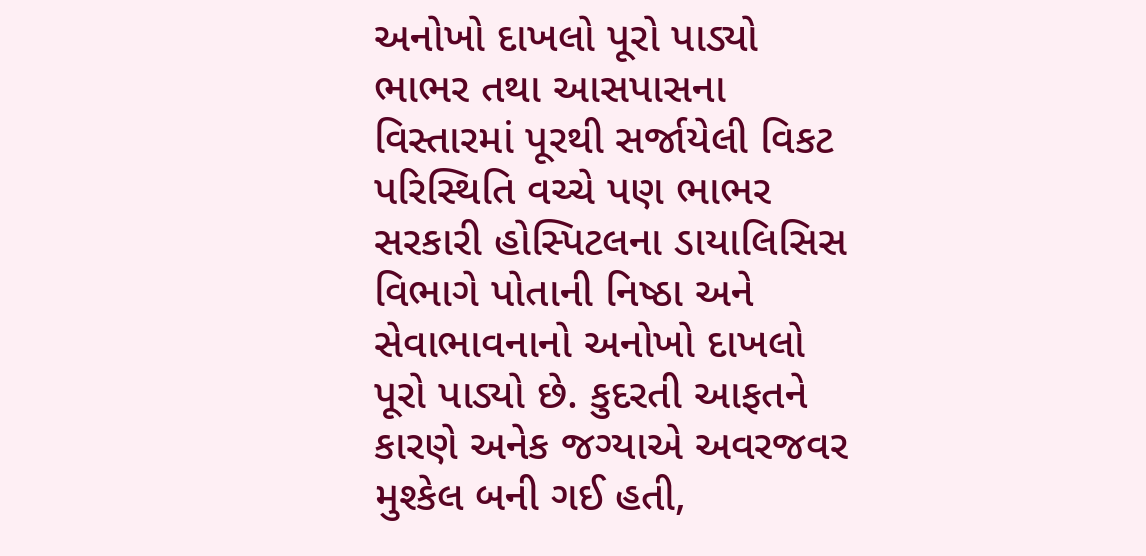અનોખો દાખલો પૂરો પાડ્યો ભાભર તથા આસપાસના વિસ્તારમાં પૂરથી સર્જાયેલી વિકટ પરિસ્થિતિ વચ્ચે પણ ભાભર સરકારી હોસ્પિટલના ડાયાલિસિસ વિભાગે પોતાની નિષ્ઠા અને સેવાભાવનાનો અનોખો દાખલો પૂરો પાડ્યો છે. કુદરતી આફતને કારણે અનેક જગ્યાએ અવરજવર મુશ્કેલ બની ગઈ હતી,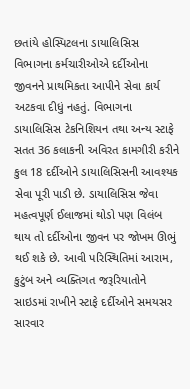છતાંયે હોસ્પિટલના ડાયાલિસિસ વિભાગના કર્મચારીઓએ દર્દીઓના જીવનને પ્રાથમિકતા આપીને સેવા કાર્ય અટકવા દીધું નહતું. વિભાગના ડાયાલિસિસ ટેકનિશિયન તથા અન્ય સ્ટાફે સતત 36 કલાકની અવિરત કામગીરી કરીને કુલ 18 દર્દીઓને ડાયાલિસિસની આવશ્યક સેવા પૂરી પાડી છે. ડાયાલિસિસ જેવા મહત્વપૂર્ણ ઈલાજમાં થોડો પણ વિલંબ થાય તો દર્દીઓના જીવન પર જોખમ ઊભું થઈ શકે છે. આવી પરિસ્થિતિમાં આરામ, કુટુંબ અને વ્યક્તિગત જરૂરિયાતોને સાઇડમાં રાખીને સ્ટાફે દર્દીઓને સમયસર સારવાર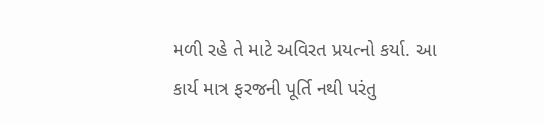મળી રહે તે માટે અવિરત પ્રયત્નો કર્યા. આ કાર્ય માત્ર ફરજની પૂર્તિ નથી પરંતુ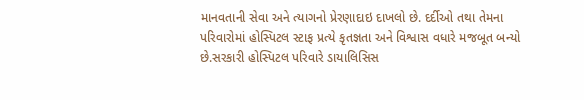માનવતાની સેવા અને ત્યાગનો પ્રેરણાદાઇ દાખલો છે. દર્દીઓ તથા તેમના પરિવારોમાં હોસ્પિટલ સ્ટાફ પ્રત્યે કૃતજ્ઞતા અને વિશ્વાસ વધારે મજબૂત બન્યો છે.સરકારી હોસ્પિટલ પરિવારે ડાયાલિસિસ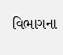વિભાગના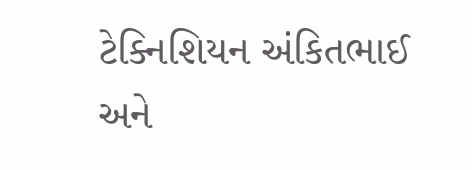ટેક્નિશિયન અંકિતભાઈ અને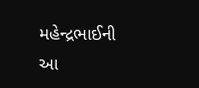મહેન્દ્રભાઈની આ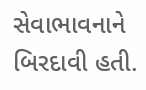સેવાભાવનાને બિરદાવી હતી.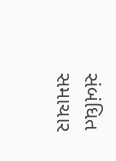સંબંધિત સમાચાર